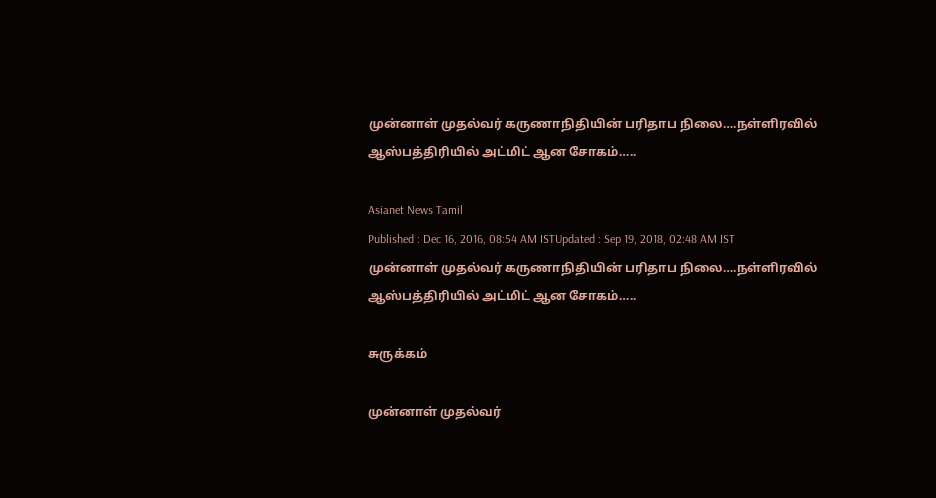முன்னாள் முதல்வர் கருணாநிதியின் பரிதாப நிலை….நள்ளிரவில் ஆஸ்பத்திரியில் அட்மிட் ஆன சோகம்…..

Asianet News Tamil
Published : Dec 16, 2016, 08:54 AM ISTUpdated : Sep 19, 2018, 02:48 AM IST
முன்னாள் முதல்வர் கருணாநிதியின் பரிதாப நிலை….நள்ளிரவில் ஆஸ்பத்திரியில் அட்மிட் ஆன சோகம்…..

சுருக்கம்

முன்னாள் முதல்வர்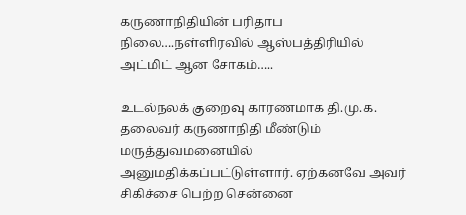கருணாநிதியின் பரிதாப நிலை….நள்ளிரவில் ஆஸ்பத்திரியில் அட்மிட் ஆன சோகம்…..

உடல்நலக் குறைவு காரணமாக தி.மு.க. தலைவர் கருணாநிதி மீண்டும் மருத்துவமனையில் அனுமதிக்கப்பட்டுள்ளார். ஏற்கனவே அவர் சிகிச்சை பெற்ற சென்னை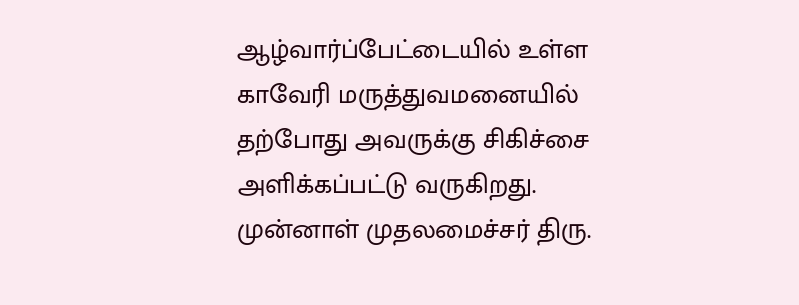ஆழ்வார்ப்பேட்டையில் உள்ள காவேரி மருத்துவமனையில் தற்போது அவருக்கு சிகிச்சை அளிக்கப்பட்டு வருகிறது.
முன்னாள் முதலமைச்சர் திரு.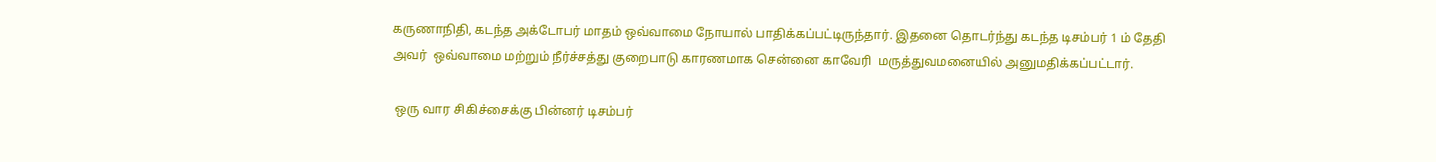கருணாநிதி, கடந்த அக்டோபர் மாதம் ஒவ்வாமை நோயால் பாதிக்கப்பட்டிருந்தார். இதனை தொடர்ந்து கடந்த டிசம்பர் 1 ம் தேதி அவர்  ஒவ்வாமை மற்றும் நீர்ச்சத்து குறைபாடு காரணமாக சென்னை காவேரி  மருத்துவமனையில் அனுமதிக்கப்பட்டார்.

 ஒரு வார சிகிச்சைக்கு பின்னர் டிசம்பர்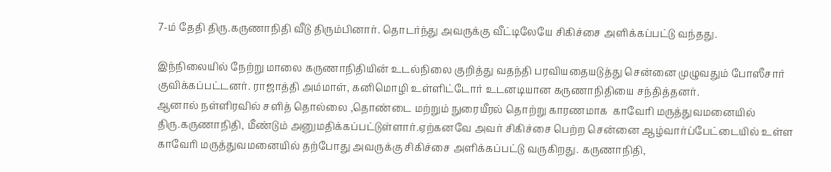7-ம் தேதி திரு.கருணாநிதி வீடு திரும்பினார். தொடர்ந்து அவருக்கு வீட்டிலேயே சிகிச்சை அளிக்கப்பட்டு வந்தது.

இந்நிலையில் நேற்று மாலை கருணாநிதியின் உடல்நிலை குறித்து வதந்தி பரவியதையடுத்து சென்னை முழுவதும் போஸீசார் குவிக்கப்பட்டனர். ராஜாத்தி அம்மாள், கனிமொழி உள்ளிட்டோர் உடனடியான கருணாநிதியை சந்தித்தனர்.
ஆனால் நள்ளிரவில் சளித் தொல்லை ,தொண்டை மற்றும் நுரையீரல் தொற்று காரணமாக  காவேரி மருத்துவமனையில் திரு.கருணாநிதி, மீண்டும் அனுமதிக்கப்பட்டுள்ளார்.ஏற்கனவே அவர் சிகிச்சை பெற்ற சென்னை ஆழ்வார்ப்பேட்டையில் உள்ள காவேரி மருத்துவமனையில் தற்போது அவருக்கு சிகிச்சை அளிக்கப்பட்டு வருகிறது. கருணாநிதி,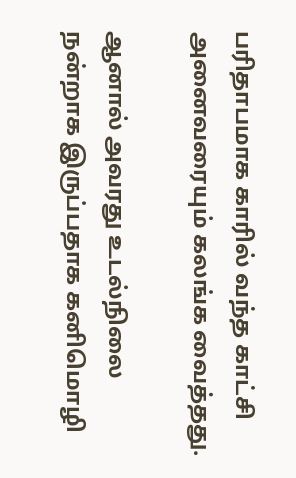பரிதாபமாக காரில் வந்த காட்சி அனைவரையும் கலங்க வைத்தது.

ஆனால் அவரது உடல்நிலை நன்றாக இருப்பதாக கனிமொழி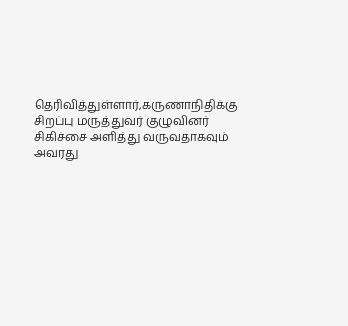தெரிவித்துள்ளார்,கருணாநிதிக்கு சிறப்பு மருத்துவர் குழுவினர் சிகிச்சை அளித்து வருவதாகவும் அவரது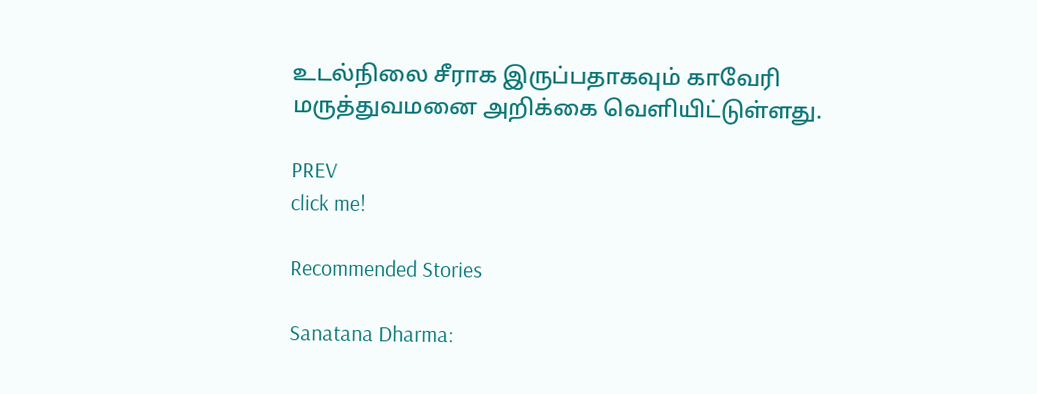உடல்நிலை சீராக இருப்பதாகவும் காவேரி மருத்துவமனை அறிக்கை வெளியிட்டுள்ளது.

PREV
click me!

Recommended Stories

Sanatana Dharma: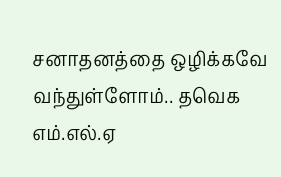சனாதனத்தை ஒழிக்கவே வந்துள்ளோம்.. தவெக எம்.எல்.ஏ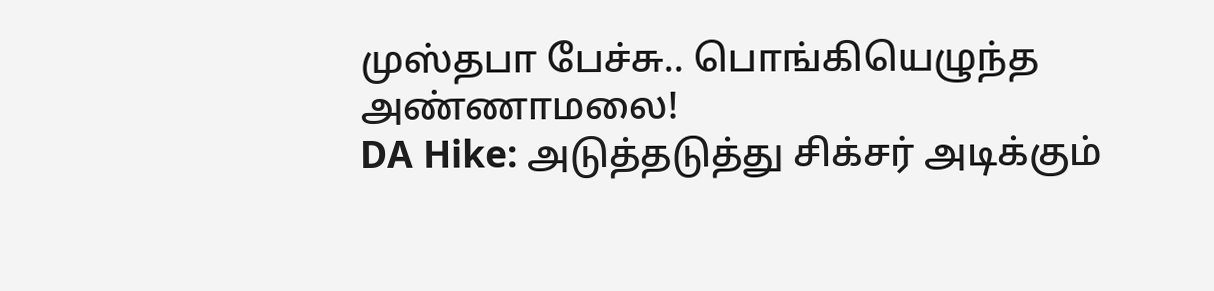முஸ்தபா பேச்சு.. பொங்கியெழுந்த அண்ணாமலை!
DA Hike: அடுத்தடுத்து சிக்சர் அடிக்கும்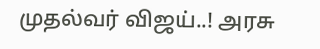முதல்வர் விஜய்..! அரசு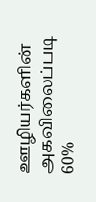ஊழியர்களின் அகவிலைப்படி 60%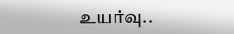உயர்வு..